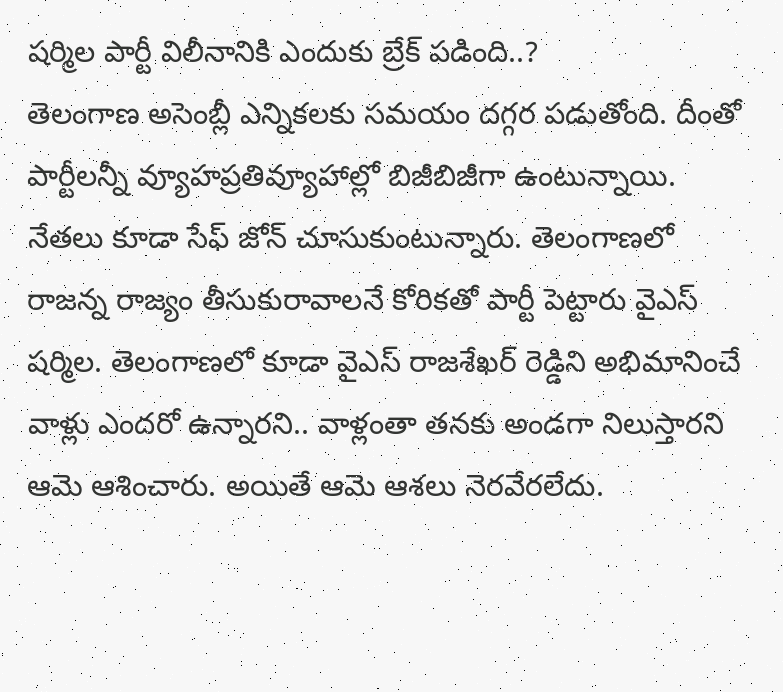షర్మిల పార్టీ విలీనానికి ఎందుకు బ్రేక్ పడింది..?
తెలంగాణ అసెంబ్లీ ఎన్నికలకు సమయం దగ్గర పడుతోంది. దీంతో పార్టీలన్నీ వ్యూహప్రతివ్యూహాల్లో బిజీబిజీగా ఉంటున్నాయి. నేతలు కూడా సేఫ్ జోన్ చూసుకుంటున్నారు. తెలంగాణలో రాజన్న రాజ్యం తీసుకురావాలనే కోరికతో పార్టీ పెట్టారు వైఎస్ షర్మిల. తెలంగాణలో కూడా వైఎస్ రాజశేఖర్ రెడ్డిని అభిమానించే వాళ్లు ఎందరో ఉన్నారని.. వాళ్లంతా తనకు అండగా నిలుస్తారని ఆమె ఆశించారు. అయితే ఆమె ఆశలు నెరవేరలేదు.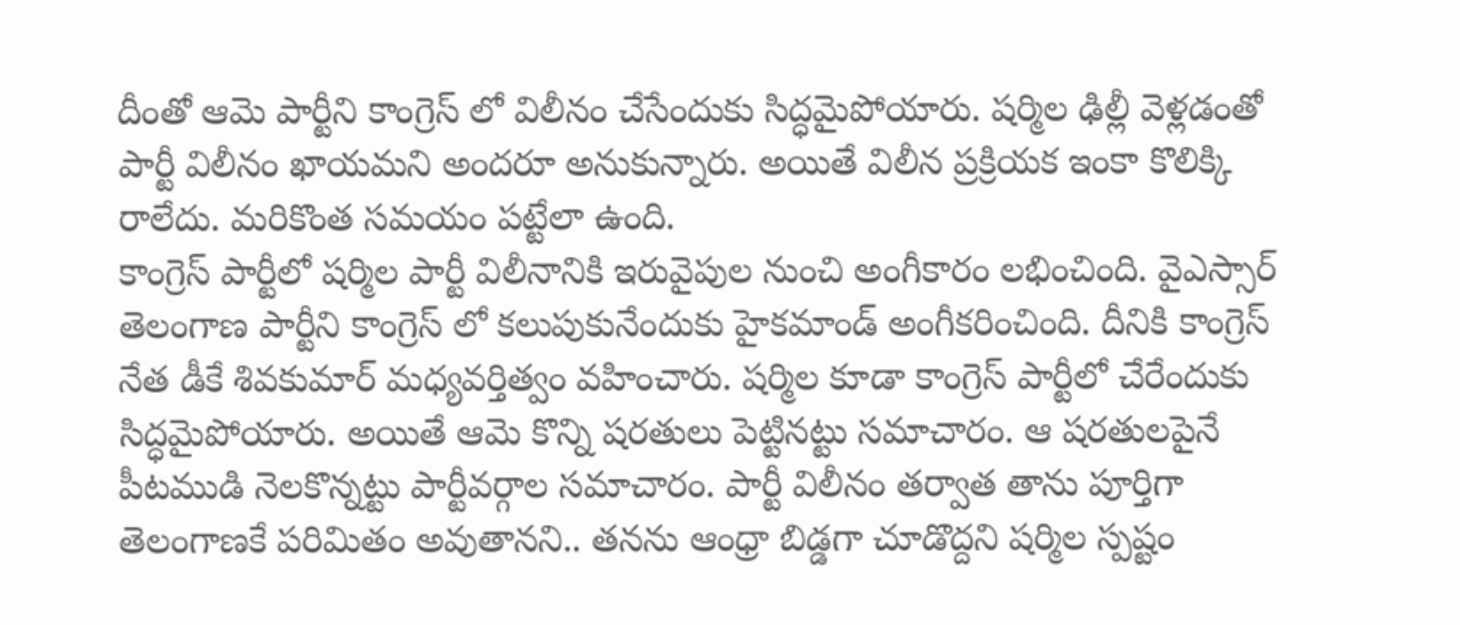దీంతో ఆమె పార్టీని కాంగ్రెస్ లో విలీనం చేసేందుకు సిద్ధమైపోయారు. షర్మిల ఢిల్లీ వెళ్లడంతో పార్టీ విలీనం ఖాయమని అందరూ అనుకున్నారు. అయితే విలీన ప్రక్రియక ఇంకా కొలిక్కి రాలేదు. మరికొంత సమయం పట్టేలా ఉంది.
కాంగ్రెస్ పార్టీలో షర్మిల పార్టీ విలీనానికి ఇరువైపుల నుంచి అంగీకారం లభించింది. వైఎస్సార్ తెలంగాణ పార్టీని కాంగ్రెస్ లో కలుపుకునేందుకు హైకమాండ్ అంగీకరించింది. దీనికి కాంగ్రెస్ నేత డీకే శివకుమార్ మధ్యవర్తిత్వం వహించారు. షర్మిల కూడా కాంగ్రెస్ పార్టీలో చేరేందుకు సిద్ధమైపోయారు. అయితే ఆమె కొన్ని షరతులు పెట్టినట్టు సమాచారం. ఆ షరతులపైనే పీటముడి నెలకొన్నట్టు పార్టీవర్గాల సమాచారం. పార్టీ విలీనం తర్వాత తాను పూర్తిగా తెలంగాణకే పరిమితం అవుతానని.. తనను ఆంధ్రా బిడ్డగా చూడొద్దని షర్మిల స్పష్టం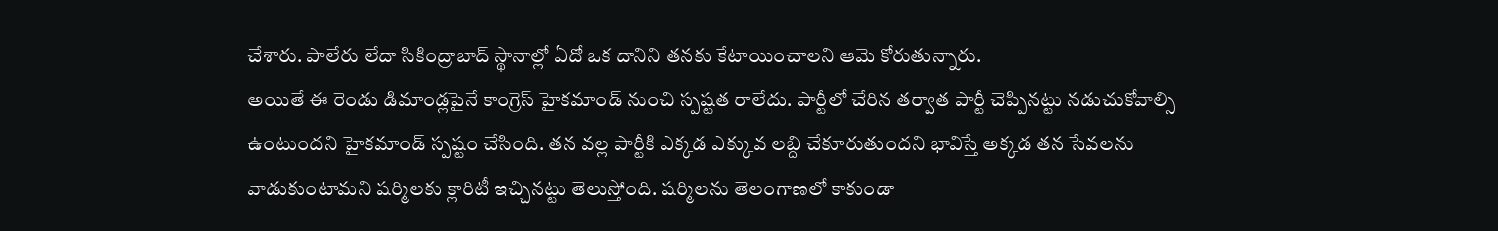చేశారు. పాలేరు లేదా సికింద్రాబాద్ స్థానాల్లో ఏదో ఒక దానిని తనకు కేటాయించాలని ఆమె కోరుతున్నారు.
అయితే ఈ రెండు డిమాండ్లపైనే కాంగ్రెస్ హైకమాండ్ నుంచి స్పష్టత రాలేదు. పార్టీలో చేరిన తర్వాత పార్టీ చెప్పినట్టు నడుచుకోవాల్సి ఉంటుందని హైకమాండ్ స్పష్టం చేసింది. తన వల్ల పార్టీకి ఎక్కడ ఎక్కువ లబ్ది చేకూరుతుందని భావిస్తే అక్కడ తన సేవలను వాడుకుంటామని షర్మిలకు క్లారిటీ ఇచ్చినట్టు తెలుస్తోంది. షర్మిలను తెలంగాణలో కాకుండా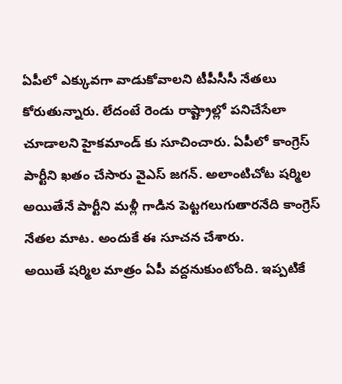ఏపీలో ఎక్కువగా వాడుకోవాలని టీపీసీసీ నేతలు కోరుతున్నారు. లేదంటే రెండు రాష్ట్రాల్లో పనిచేసేలా చూడాలని హైకమాండ్ కు సూచించారు. ఏపీలో కాంగ్రెస్ పార్టీని ఖతం చేసారు వైఎస్ జగన్. అలాంటిచోట షర్మిల అయితేనే పార్టీని మళ్లీ గాడిన పెట్టగలుగుతారనేది కాంగ్రెస్ నేతల మాట. అందుకే ఈ సూచన చేశారు.
అయితే షర్మిల మాత్రం ఏపీ వద్దనుకుంటోంది. ఇప్పటికే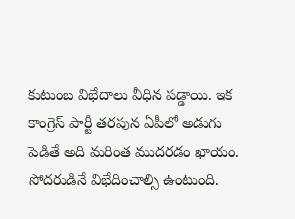కుటుంబ విభేదాలు వీధిన పడ్డాయి. ఇక కాంగ్రెస్ పార్టీ తరపున ఏపీలో అడుగు పెడితే అది మరింత ముదరడం ఖాయం. సోదరుడినే విభేదించాల్సి ఉంటుంది.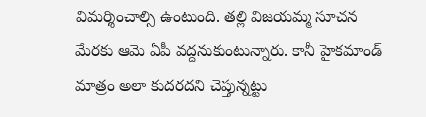విమర్శించాల్సి ఉంటుంది. తల్లి విజయమ్మ సూచన మేరకు ఆమె ఏపీ వద్దనుకుంటున్నారు. కానీ హైకమాండ్ మాత్రం అలా కుదరదని చెప్తున్నట్టు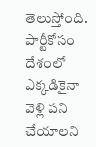తెలుస్తోంది. పార్టీకోసం దేశంలో ఎక్కడికైనా వెళ్లి పని చేయాలని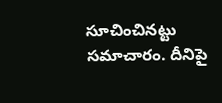సూచించినట్టు సమాచారం. దీనిపై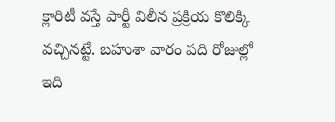క్లారిటీ వస్తే పార్టీ విలీన ప్రక్రియ కొలిక్కి వచ్చినట్టే. బహుశా వారం పది రోజుల్లో ఇది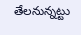తేలనున్నట్టు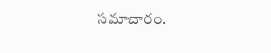సమాచారం.